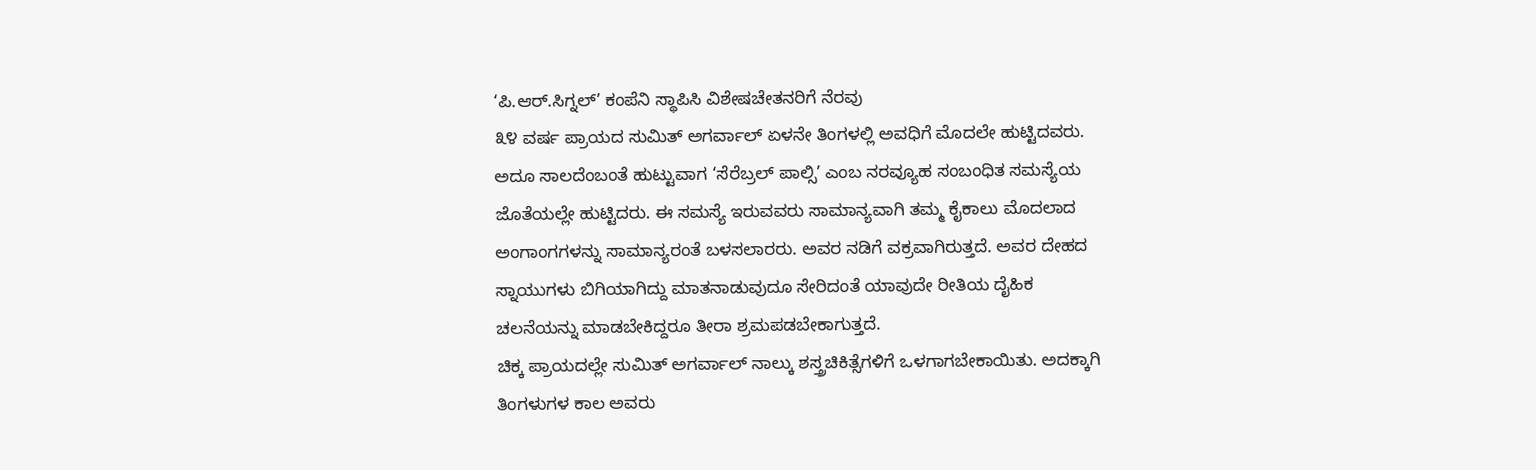‘ಪಿ.ಆರ್.ಸಿಗ್ನಲ್’ ಕಂಪೆನಿ ಸ್ಥಾಪಿಸಿ ವಿಶೇಷಚೇತನರಿಗೆ ನೆರವು
೩೪ ವರ್ಷ ಪ್ರಾಯದ ಸುಮಿತ್ ಅಗರ್ವಾಲ್ ಏಳನೇ ತಿಂಗಳಲ್ಲಿ ಅವಧಿಗೆ ಮೊದಲೇ ಹುಟ್ಟಿದವರು. ಅದೂ ಸಾಲದೆಂಬಂತೆ ಹುಟ್ಟುವಾಗ ‘ಸೆರೆಬ್ರಲ್ ಪಾಲ್ಸಿ’ ಎಂಬ ನರವ್ಯೂಹ ಸಂಬಂಧಿತ ಸಮಸ್ಯೆಯ ಜೊತೆಯಲ್ಲೇ ಹುಟ್ಟಿದರು. ಈ ಸಮಸ್ಯೆ ಇರುವವರು ಸಾಮಾನ್ಯವಾಗಿ ತಮ್ಮ ಕೈಕಾಲು ಮೊದಲಾದ ಅಂಗಾಂಗಗಳನ್ನು ಸಾಮಾನ್ಯರಂತೆ ಬಳಸಲಾರರು. ಅವರ ನಡಿಗೆ ವಕ್ರವಾಗಿರುತ್ತದೆ. ಅವರ ದೇಹದ ಸ್ನಾಯುಗಳು ಬಿಗಿಯಾಗಿದ್ದು ಮಾತನಾಡುವುದೂ ಸೇರಿದಂತೆ ಯಾವುದೇ ರೀತಿಯ ದೈಹಿಕ ಚಲನೆಯನ್ನು ಮಾಡಬೇಕಿದ್ದರೂ ತೀರಾ ಶ್ರಮಪಡಬೇಕಾಗುತ್ತದೆ.
ಚಿಕ್ಕ ಪ್ರಾಯದಲ್ಲೇ ಸುಮಿತ್ ಅಗರ್ವಾಲ್ ನಾಲ್ಕು ಶಸ್ತ್ರಚಿಕಿತ್ಸೆಗಳಿಗೆ ಒಳಗಾಗಬೇಕಾಯಿತು. ಅದಕ್ಕಾಗಿ ತಿಂಗಳುಗಳ ಕಾಲ ಅವರು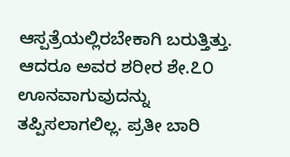ಆಸ್ಪತ್ರೆಯಲ್ಲಿರಬೇಕಾಗಿ ಬರುತ್ತಿತ್ತು. ಆದರೂ ಅವರ ಶರೀರ ಶೇ.೭೦ ಊನವಾಗುವುದನ್ನು ತಪ್ಪಿಸಲಾಗಲಿಲ್ಲ. ಪ್ರತೀ ಬಾರಿ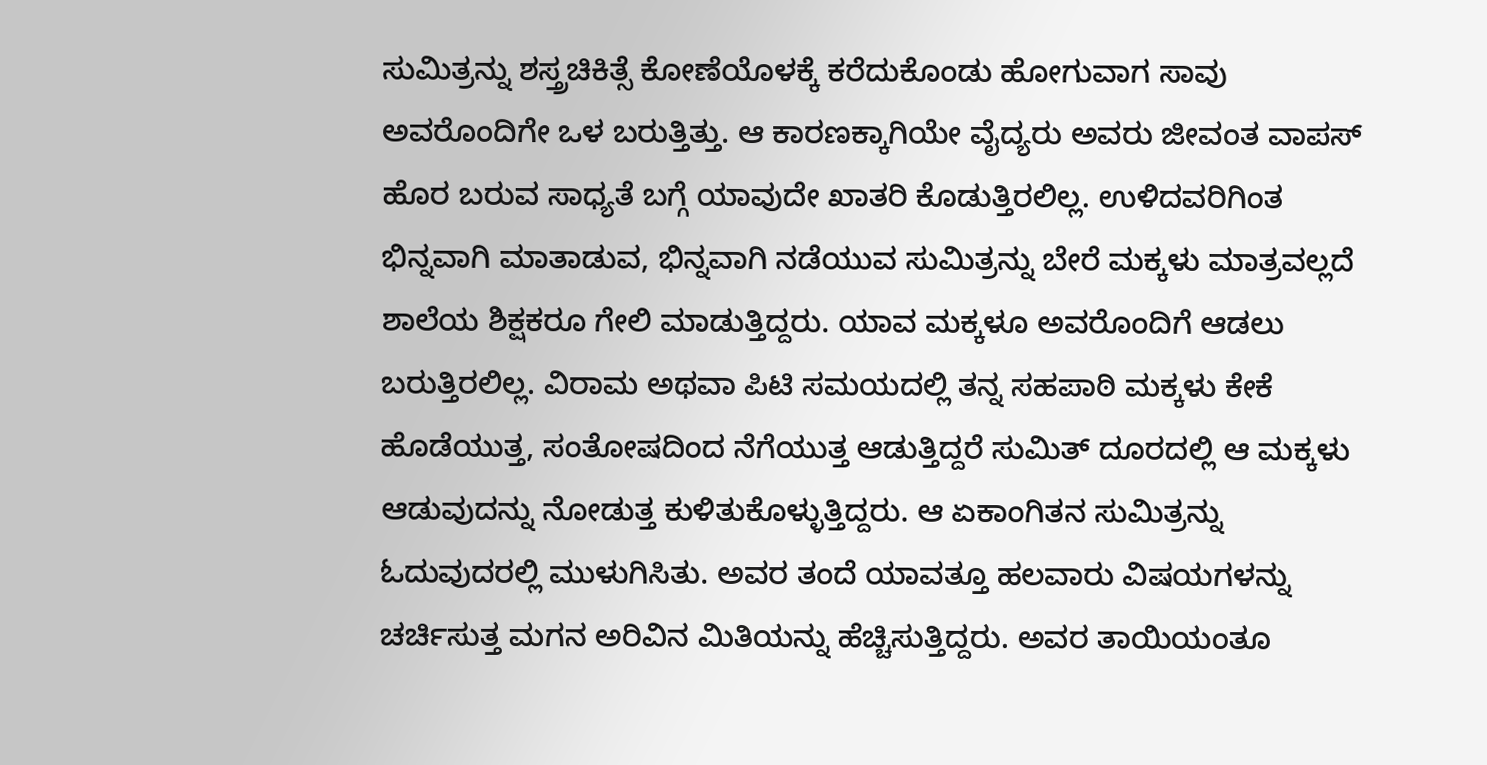ಸುಮಿತ್ರನ್ನು ಶಸ್ತ್ರಚಿಕಿತ್ಸೆ ಕೋಣೆಯೊಳಕ್ಕೆ ಕರೆದುಕೊಂಡು ಹೋಗುವಾಗ ಸಾವು ಅವರೊಂದಿಗೇ ಒಳ ಬರುತ್ತಿತ್ತು. ಆ ಕಾರಣಕ್ಕಾಗಿಯೇ ವೈದ್ಯರು ಅವರು ಜೀವಂತ ವಾಪಸ್ ಹೊರ ಬರುವ ಸಾಧ್ಯತೆ ಬಗ್ಗೆ ಯಾವುದೇ ಖಾತರಿ ಕೊಡುತ್ತಿರಲಿಲ್ಲ. ಉಳಿದವರಿಗಿಂತ ಭಿನ್ನವಾಗಿ ಮಾತಾಡುವ, ಭಿನ್ನವಾಗಿ ನಡೆಯುವ ಸುಮಿತ್ರನ್ನು ಬೇರೆ ಮಕ್ಕಳು ಮಾತ್ರವಲ್ಲದೆ ಶಾಲೆಯ ಶಿಕ್ಷಕರೂ ಗೇಲಿ ಮಾಡುತ್ತಿದ್ದರು. ಯಾವ ಮಕ್ಕಳೂ ಅವರೊಂದಿಗೆ ಆಡಲು ಬರುತ್ತಿರಲಿಲ್ಲ. ವಿರಾಮ ಅಥವಾ ಪಿಟಿ ಸಮಯದಲ್ಲಿ ತನ್ನ ಸಹಪಾಠಿ ಮಕ್ಕಳು ಕೇಕೆ ಹೊಡೆಯುತ್ತ, ಸಂತೋಷದಿಂದ ನೆಗೆಯುತ್ತ ಆಡುತ್ತಿದ್ದರೆ ಸುಮಿತ್ ದೂರದಲ್ಲಿ ಆ ಮಕ್ಕಳು ಆಡುವುದನ್ನು ನೋಡುತ್ತ ಕುಳಿತುಕೊಳ್ಳುತ್ತಿದ್ದರು. ಆ ಏಕಾಂಗಿತನ ಸುಮಿತ್ರನ್ನು ಓದುವುದರಲ್ಲಿ ಮುಳುಗಿಸಿತು. ಅವರ ತಂದೆ ಯಾವತ್ತೂ ಹಲವಾರು ವಿಷಯಗಳನ್ನು ಚರ್ಚಿಸುತ್ತ ಮಗನ ಅರಿವಿನ ಮಿತಿಯನ್ನು ಹೆಚ್ಚಿಸುತ್ತಿದ್ದರು. ಅವರ ತಾಯಿಯಂತೂ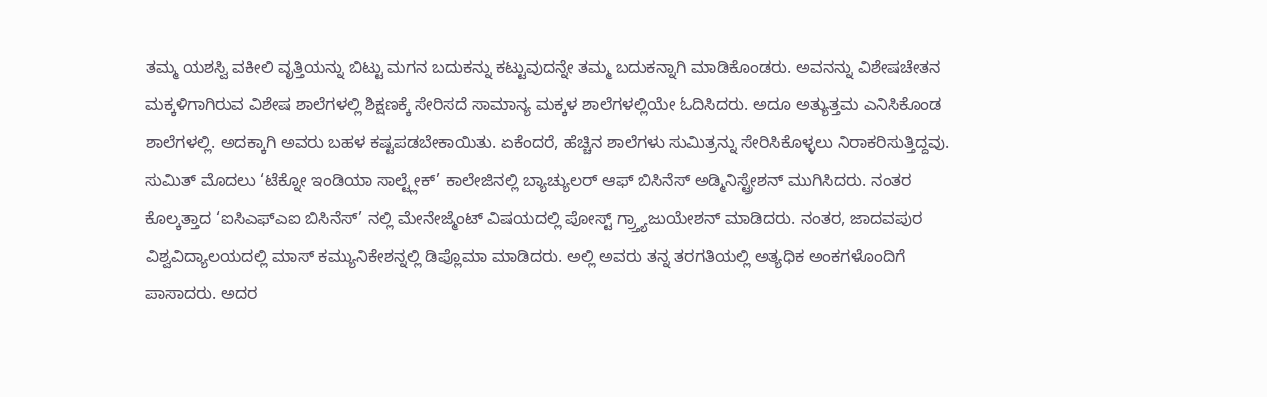ತಮ್ಮ ಯಶಸ್ವಿ ವಕೀಲಿ ವೃತ್ತಿಯನ್ನು ಬಿಟ್ಟು ಮಗನ ಬದುಕನ್ನು ಕಟ್ಟುವುದನ್ನೇ ತಮ್ಮ ಬದುಕನ್ನಾಗಿ ಮಾಡಿಕೊಂಡರು. ಅವನನ್ನು ವಿಶೇಷಚೇತನ ಮಕ್ಕಳಿಗಾಗಿರುವ ವಿಶೇಷ ಶಾಲೆಗಳಲ್ಲಿ ಶಿಕ್ಷಣಕ್ಕೆ ಸೇರಿಸದೆ ಸಾಮಾನ್ಯ ಮಕ್ಕಳ ಶಾಲೆಗಳಲ್ಲಿಯೇ ಓದಿಸಿದರು. ಅದೂ ಅತ್ಯುತ್ತಮ ಎನಿಸಿಕೊಂಡ ಶಾಲೆಗಳಲ್ಲಿ. ಅದಕ್ಕಾಗಿ ಅವರು ಬಹಳ ಕಷ್ಟಪಡಬೇಕಾಯಿತು. ಏಕೆಂದರೆ, ಹೆಚ್ಚಿನ ಶಾಲೆಗಳು ಸುಮಿತ್ರನ್ನು ಸೇರಿಸಿಕೊಳ್ಳಲು ನಿರಾಕರಿಸುತ್ತಿದ್ದವು.
ಸುಮಿತ್ ಮೊದಲು ‘ಟೆಕ್ನೋ ಇಂಡಿಯಾ ಸಾಲ್ಟ್ಲೇಕ್’ ಕಾಲೇಜಿನಲ್ಲಿ ಬ್ಯಾಚ್ಯುಲರ್ ಆಫ್ ಬಿಸಿನೆಸ್ ಅಡ್ಮಿನಿಸ್ಟ್ರೇಶನ್ ಮುಗಿಸಿದರು. ನಂತರ ಕೊಲ್ಕತ್ತಾದ ‘ಐಸಿಎಫ್ಎಐ ಬಿಸಿನೆಸ್’ ನಲ್ಲಿ ಮೇನೇಜ್ಮೆಂಟ್ ವಿಷಯದಲ್ಲಿ ಪೋಸ್ಟ್ ಗ್ರ್ತ್ಯಾಜುಯೇಶನ್ ಮಾಡಿದರು. ನಂತರ, ಜಾದವಪುರ ವಿಶ್ವವಿದ್ಯಾಲಯದಲ್ಲಿ ಮಾಸ್ ಕಮ್ಯುನಿಕೇಶನ್ನಲ್ಲಿ ಡಿಪ್ಲೊಮಾ ಮಾಡಿದರು. ಅಲ್ಲಿ ಅವರು ತನ್ನ ತರಗತಿಯಲ್ಲಿ ಅತ್ಯಧಿಕ ಅಂಕಗಳೊಂದಿಗೆ ಪಾಸಾದರು. ಅದರ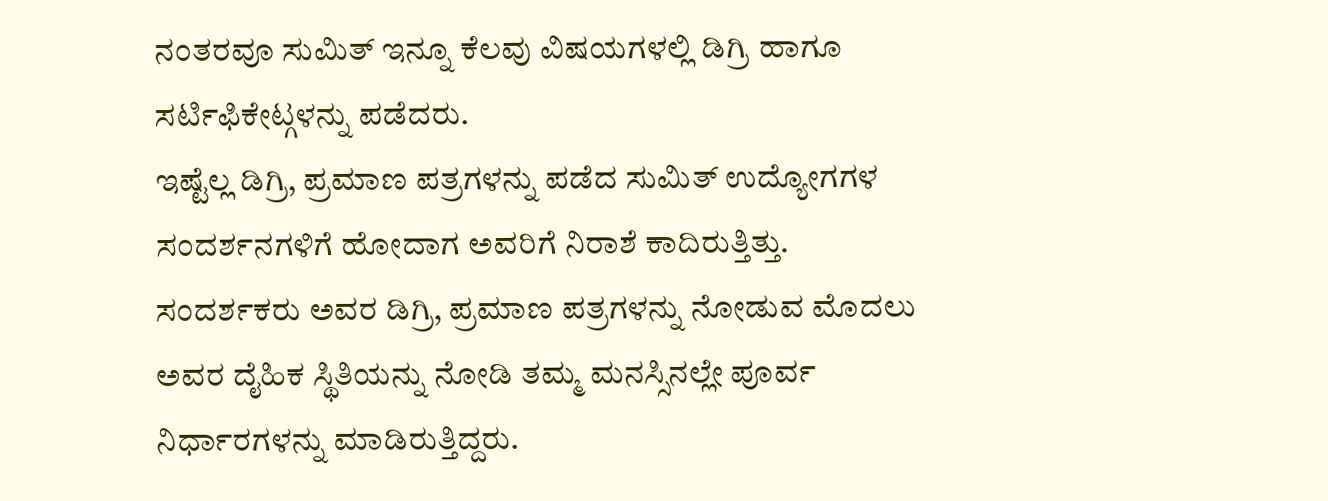ನಂತರವೂ ಸುಮಿತ್ ಇನ್ನೂ ಕೆಲವು ವಿಷಯಗಳಲ್ಲಿ ಡಿಗ್ರಿ ಹಾಗೂ ಸರ್ಟಿಫಿಕೇಟ್ಗಳನ್ನು ಪಡೆದರು.
ಇಷ್ಟೆಲ್ಲ ಡಿಗ್ರಿ, ಪ್ರಮಾಣ ಪತ್ರಗಳನ್ನು ಪಡೆದ ಸುಮಿತ್ ಉದ್ಯೋಗಗಳ ಸಂದರ್ಶನಗಳಿಗೆ ಹೋದಾಗ ಅವರಿಗೆ ನಿರಾಶೆ ಕಾದಿರುತ್ತಿತ್ತು. ಸಂದರ್ಶಕರು ಅವರ ಡಿಗ್ರಿ, ಪ್ರಮಾಣ ಪತ್ರಗಳನ್ನು ನೋಡುವ ಮೊದಲು ಅವರ ದೈಹಿಕ ಸ್ಥಿತಿಯನ್ನು ನೋಡಿ ತಮ್ಮ ಮನಸ್ಸಿನಲ್ಲೇ ಪೂರ್ವ ನಿರ್ಧಾರಗಳನ್ನು ಮಾಡಿರುತ್ತಿದ್ದರು.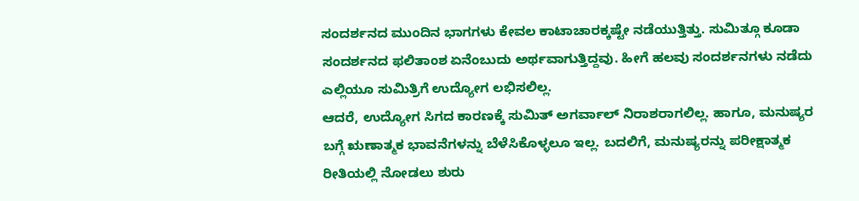ಸಂದರ್ಶನದ ಮುಂದಿನ ಭಾಗಗಳು ಕೇವಲ ಕಾಟಾಚಾರಕ್ಕಷ್ಟೇ ನಡೆಯುತ್ತಿತ್ತು. ಸುಮಿತ್ಗೂ ಕೂಡಾ ಸಂದರ್ಶನದ ಫಲಿತಾಂಶ ಏನೆಂಬುದು ಅರ್ಥವಾಗುತ್ತಿದ್ದವು. ಹೀಗೆ ಹಲವು ಸಂದರ್ಶನಗಳು ನಡೆದು ಎಲ್ಲಿಯೂ ಸುಮಿತ್ರಿಗೆ ಉದ್ಯೋಗ ಲಭಿಸಲಿಲ್ಲ.
ಆದರೆ, ಉದ್ಯೋಗ ಸಿಗದ ಕಾರಣಕ್ಕೆ ಸುಮಿತ್ ಅಗರ್ವಾಲ್ ನಿರಾಶರಾಗಲಿಲ್ಲ. ಹಾಗೂ, ಮನುಷ್ಯರ ಬಗ್ಗೆ ಋಣಾತ್ಮಕ ಭಾವನೆಗಳನ್ನು ಬೆಳೆಸಿಕೊಳ್ಳಲೂ ಇಲ್ಲ. ಬದಲಿಗೆ, ಮನುಷ್ಯರನ್ನು ಪರೀಕ್ಷಾತ್ಮಕ ರೀತಿಯಲ್ಲಿ ನೋಡಲು ಶುರು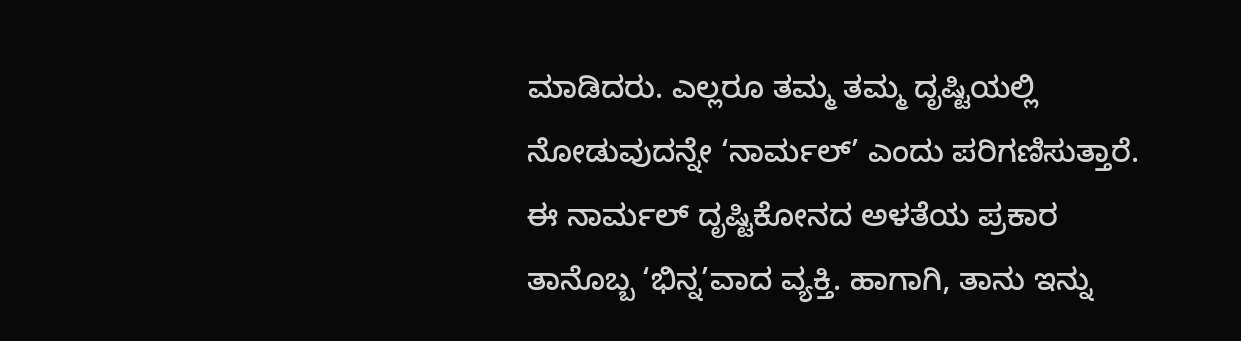ಮಾಡಿದರು. ಎಲ್ಲರೂ ತಮ್ಮ ತಮ್ಮ ದೃಷ್ಟಿಯಲ್ಲಿ ನೋಡುವುದನ್ನೇ ‘ನಾರ್ಮಲ್’ ಎಂದು ಪರಿಗಣಿಸುತ್ತಾರೆ. ಈ ನಾರ್ಮಲ್ ದೃಷ್ಟಿಕೋನದ ಅಳತೆಯ ಪ್ರಕಾರ ತಾನೊಬ್ಬ ‘ಭಿನ್ನ’ವಾದ ವ್ಯಕ್ತಿ. ಹಾಗಾಗಿ, ತಾನು ಇನ್ನು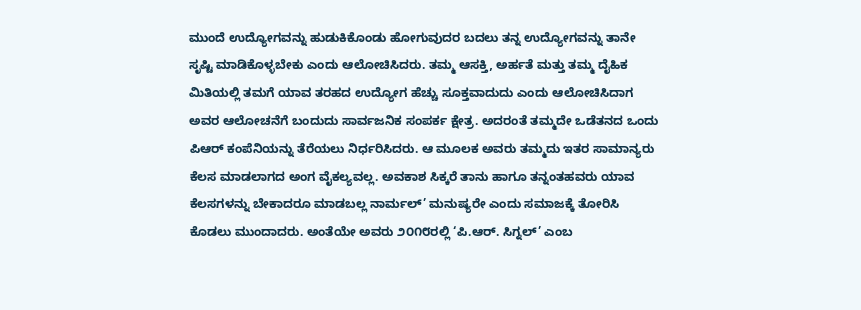ಮುಂದೆ ಉದ್ಯೋಗವನ್ನು ಹುಡುಕಿಕೊಂಡು ಹೋಗುವುದರ ಬದಲು ತನ್ನ ಉದ್ಯೋಗವನ್ನು ತಾನೇ ಸೃಷ್ಟಿ ಮಾಡಿಕೊಳ್ಳಬೇಕು ಎಂದು ಆಲೋಚಿಸಿದರು. ತಮ್ಮ ಆಸಕ್ತಿ, ಅರ್ಹತೆ ಮತ್ತು ತಮ್ಮ ದೈಹಿಕ ಮಿತಿಯಲ್ಲಿ ತಮಗೆ ಯಾವ ತರಹದ ಉದ್ಯೋಗ ಹೆಚ್ಚು ಸೂಕ್ತವಾದುದು ಎಂದು ಆಲೋಚಿಸಿದಾಗ ಅವರ ಆಲೋಚನೆಗೆ ಬಂದುದು ಸಾರ್ವಜನಿಕ ಸಂಪರ್ಕ ಕ್ಷೇತ್ರ. ಅದರಂತೆ ತಮ್ಮದೇ ಒಡೆತನದ ಒಂದು ಪಿಆರ್ ಕಂಪೆನಿಯನ್ನು ತೆರೆಯಲು ನಿರ್ಧರಿಸಿದರು. ಆ ಮೂಲಕ ಅವರು ತಮ್ಮದು ಇತರ ಸಾಮಾನ್ಯರು ಕೆಲಸ ಮಾಡಲಾಗದ ಅಂಗ ವೈಕಲ್ಯವಲ್ಲ. ಅವಕಾಶ ಸಿಕ್ಕರೆ ತಾನು ಹಾಗೂ ತನ್ನಂತಹವರು ಯಾವ ಕೆಲಸಗಳನ್ನು ಬೇಕಾದರೂ ಮಾಡಬಲ್ಲ ನಾರ್ಮಲ್’ ಮನುಷ್ಯರೇ ಎಂದು ಸಮಾಜಕ್ಕೆ ತೋರಿಸಿ ಕೊಡಲು ಮುಂದಾದರು. ಅಂತೆಯೇ ಅವರು ೨೦೧೮ರಲ್ಲಿ ‘ಪಿ.ಆರ್. ಸಿಗ್ನಲ್’ ಎಂಬ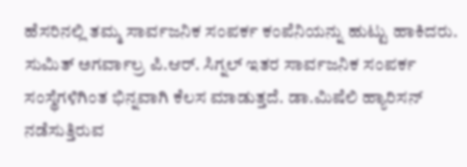ಹೆಸರಿನಲ್ಲಿ ತಮ್ಮ ಸಾರ್ವಜನಿಕ ಸಂಪರ್ಕ ಕಂಪೆನಿಯನ್ನು ಹುಟ್ಟು ಹಾಕಿದರು.
ಸುಮಿತ್ ಅಗರ್ವಾಲ್ರ ಪಿ.ಆರ್. ಸಿಗ್ನಲ್ ಇತರ ಸಾರ್ವಜನಿಕ ಸಂಪರ್ಕ ಸಂಸ್ಥೆಗಳಿಗಿಂತ ಭಿನ್ನವಾಗಿ ಕೆಲಸ ಮಾಡುತ್ತದೆ. ಡಾ.ಮಿಷೆಲಿ ಹ್ಯಾರಿಸನ್ ನಡೆಸುತ್ತಿರುವ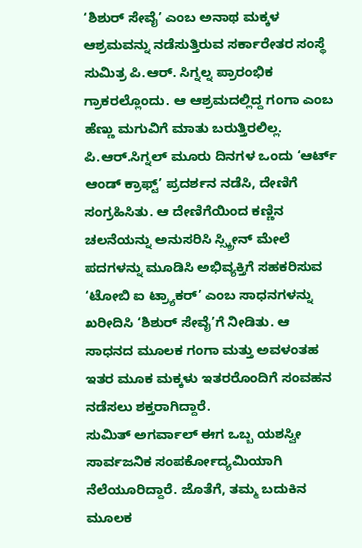‘ಶಿಶುರ್ ಸೇವೈ’ ಎಂಬ ಅನಾಥ ಮಕ್ಕಳ ಆಶ್ರಮವನ್ನು ನಡೆಸುತ್ತಿರುವ ಸರ್ಕಾರೇತರ ಸಂಸ್ಥೆ ಸುಮಿತ್ರ ಪಿ.ಆರ್. ಸಿಗ್ನಲ್ನ ಪ್ರಾರಂಭಿಕ ಗ್ರಾಕರಲ್ಲೊಂದು. ಆ ಆಶ್ರಮದಲ್ಲಿದ್ದ ಗಂಗಾ ಎಂಬ ಹೆಣ್ಣು ಮಗುವಿಗೆ ಮಾತು ಬರುತ್ತಿರಲಿಲ್ಲ. ಪಿ.ಆರ್.ಸಿಗ್ನಲ್ ಮೂರು ದಿನಗಳ ಒಂದು ‘ಆರ್ಟ್ ಆಂಡ್ ಕ್ರಾಫ್ಟ್’ ಪ್ರದರ್ಶನ ನಡೆಸಿ, ದೇಣಿಗೆ ಸಂಗ್ರಹಿಸಿತು. ಆ ದೇಣಿಗೆಯಿಂದ ಕಣ್ಣಿನ ಚಲನೆಯನ್ನು ಅನುಸರಿಸಿ ಸ್ಸ್ಕ್ರೀನ್ ಮೇಲೆ ಪದಗಳನ್ನು ಮೂಡಿಸಿ ಅಭಿವ್ಯಕ್ತಿಗೆ ಸಹಕರಿಸುವ ‘ಟೋಬಿ ಐ ಟ್ರ್ಯಾಕರ್’ ಎಂಬ ಸಾಧನಗಳನ್ನು ಖರೀದಿಸಿ ‘ಶಿಶುರ್ ಸೇವೈ’ಗೆ ನೀಡಿತು. ಆ ಸಾಧನದ ಮೂಲಕ ಗಂಗಾ ಮತ್ತು ಅವಳಂತಹ ಇತರ ಮೂಕ ಮಕ್ಕಳು ಇತರರೊಂದಿಗೆ ಸಂವಹನ ನಡೆಸಲು ಶಕ್ತರಾಗಿದ್ದಾರೆ.
ಸುಮಿತ್ ಅಗರ್ವಾಲ್ ಈಗ ಒಬ್ಬ ಯಶಸ್ವೀ ಸಾರ್ವಜನಿಕ ಸಂಪರ್ಕೋದ್ಯಮಿಯಾಗಿ ನೆಲೆಯೂರಿದ್ದಾರೆ. ಜೊತೆಗೆ, ತಮ್ಮ ಬದುಕಿನ ಮೂಲಕ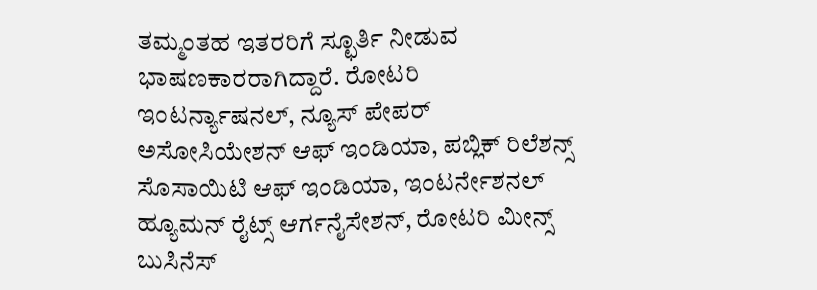ತಮ್ಮಂತಹ ಇತರರಿಗೆ ಸ್ಛೂರ್ತಿ ನೀಡುವ ಭಾಷಣಕಾರರಾಗಿದ್ದಾರೆ. ರೋಟರಿ ಇಂಟರ್ನ್ಯಾಷನಲ್, ನ್ಯೂಸ್ ಪೇಪರ್ ಅಸೋಸಿಯೇಶನ್ ಆಫ್ ಇಂಡಿಯಾ, ಪಬ್ಲಿಕ್ ರಿಲೆಶನ್ಸ್ ಸೊಸಾಯಿಟಿ ಆಫ್ ಇಂಡಿಯಾ, ಇಂಟರ್ನೇಶನಲ್ ಹ್ಯೂಮನ್ ರೈಟ್ಸ್ ಆರ್ಗನೈಸೇಶನ್, ರೋಟರಿ ಮೀನ್ಸ್ ಬುಸಿನೆಸ್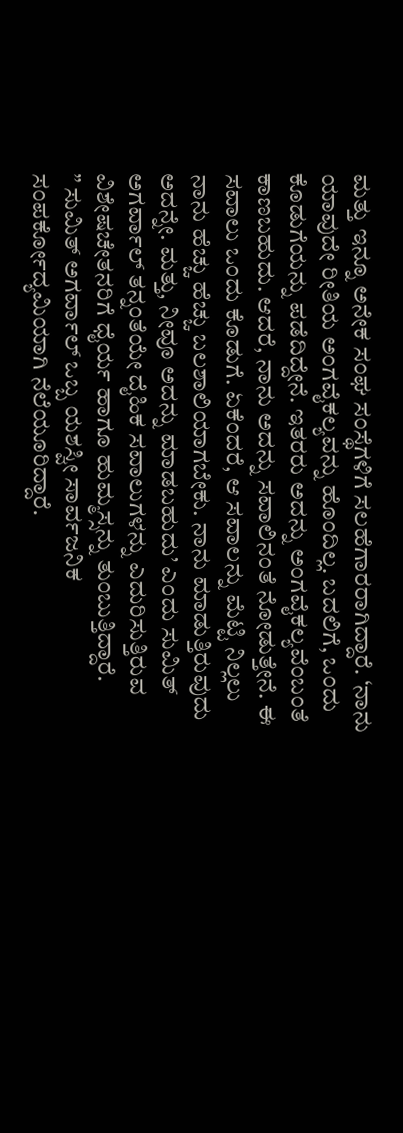ಮತ್ತು ಇನ್ನೂ ಅನೇಕ ಸಂಘ ಸಂಸ್ಥೆಗಳಿಗೆ ಸಲಹೆಗಾರರಾಗಿದ್ದಾರೆ. ‘ನಾನು ಯಾವುದೇ ರೀತಿಯ ಅಂಗವೈಕಲ್ಯವನ್ನು ಹೊಂದಿಲ್ಲ. ಬದಲಿಗೆ, ಒಂದು ಕೊಡುಗೆಯನ್ನು ಪಡೆದಿದ್ದೇನೆ. ಇತರರು ಅದನ್ನು ಅಂಗವೈಕಲ್ಯವೆಂಬಂತೆ ಕಾಣಬಹುದು. ಆದರೆ, ನಾನು ಅದನ್ನು ಸವಾಲಿನಂತೆ ನೋಡುತ್ತೇನೆ. ಈ ಸವಾಲು ಒಂದು ಕೊಡುಗೆ. ಏಕೆಂದರೆ, ಆ ಸವಾಲನ್ನು ಮೆಟ್ಟಿ ನಿಲ್ಲಲು ನಾನು ಹೆಚ್ಚು ಹೆಚ್ಚು ಬಲಶಾಲಿಯಾಗಬೇಕು. ನಾನು ಮಾಡುತ್ತಿರುವುದು ಅದನ್ನೇ. ಮತ್ತು, ನೀವೂ ಅದನ್ನು ಮಾಡಬಹುದು’ ಎಂದು ಸುಮಿತ್ ಅಗರ್ವಾಲ್ ತನ್ನಂತೆಯೇ ದೈಹಿಕ ಸವಾಲುಗಳನ್ನು ಎದುರಿಸುತ್ತಿರುವ ವಿಶೇಷಚೇತನರಿಗೆ ಧೈರ್ಯ ಹಾಗೂ ಹುಮ್ಮಸ್ಸನ್ನು ತುಂಬುತ್ತಿದ್ದಾರೆ.
” ಸುಮಿತ್ ಅಗರ್ವಾಲ್ ಒಬ್ಬ ಯಶಸ್ವೀ ಸಾರ್ವಜನಿಕ ಸಂಪರ್ಕೋದ್ಯಮಿಯಾಗಿ ನೆಲೆಯೂರಿದ್ದಾರೆ.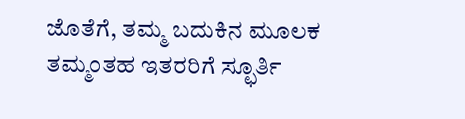ಜೊತೆಗೆ, ತಮ್ಮ ಬದುಕಿನ ಮೂಲಕ ತಮ್ಮಂತಹ ಇತರರಿಗೆ ಸ್ಛೂರ್ತಿ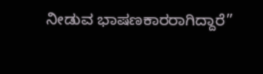ನೀಡುವ ಭಾಷಣಕಾರರಾಗಿದ್ದಾರೆ”